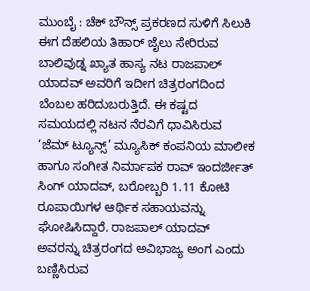ಮುಂಬೈ : ಚೆಕ್ ಬೌನ್ಸ್ ಪ್ರಕರಣದ ಸುಳಿಗೆ ಸಿಲುಕಿ ಈಗ ದೆಹಲಿಯ ತಿಹಾರ್ ಜೈಲು ಸೇರಿರುವ ಬಾಲಿವುಡ್ನ ಖ್ಯಾತ ಹಾಸ್ಯ ನಟ ರಾಜಪಾಲ್ ಯಾದವ್ ಅವರಿಗೆ ಇದೀಗ ಚಿತ್ರರಂಗದಿಂದ ಬೆಂಬಲ ಹರಿದುಬರುತ್ತಿದೆ. ಈ ಕಷ್ಟದ ಸಮಯದಲ್ಲಿ ನಟನ ನೆರವಿಗೆ ಧಾವಿಸಿರುವ ‘ಜೆಮ್ ಟ್ಯೂನ್ಸ್’ ಮ್ಯೂಸಿಕ್ ಕಂಪನಿಯ ಮಾಲೀಕ ಹಾಗೂ ಸಂಗೀತ ನಿರ್ಮಾಪಕ ರಾವ್ ಇಂದರ್ಜೀತ್ ಸಿಂಗ್ ಯಾದವ್, ಬರೋಬ್ಬರಿ 1.11 ಕೋಟಿ ರೂಪಾಯಿಗಳ ಆರ್ಥಿಕ ಸಹಾಯವನ್ನು ಘೋಷಿಸಿದ್ದಾರೆ. ರಾಜಪಾಲ್ ಯಾದವ್ ಅವರನ್ನು ಚಿತ್ರರಂಗದ ಅವಿಭಾಜ್ಯ ಅಂಗ ಎಂದು ಬಣ್ಣಿಸಿರುವ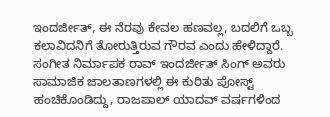ಇಂದರ್ಜೀತ್, ಈ ನೆರವು ಕೇವಲ ಹಣವಲ್ಲ, ಬದಲಿಗೆ ಒಬ್ಬ ಕಲಾವಿದನಿಗೆ ತೋರುತ್ತಿರುವ ಗೌರವ ಎಂದು ಹೇಳಿದ್ದಾರೆ.
ಸಂಗೀತ ನಿರ್ಮಾಪಕ ರಾವ್ ಇಂದರ್ಜೀತ್ ಸಿಂಗ್ ಅವರು ಸಾಮಾಜಿಕ ಜಾಲತಾಣಗಳಲ್ಲಿ ಈ ಕುರಿತು ಪೋಸ್ಟ್ ಹಂಚಿಕೊಂಡಿದ್ದು, ರಾಜಪಾಲ್ ಯಾದವ್ ವರ್ಷಗಳಿಂದ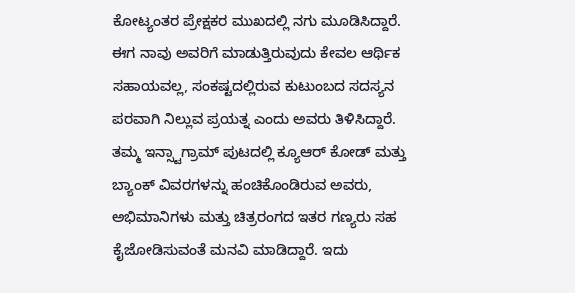ಕೋಟ್ಯಂತರ ಪ್ರೇಕ್ಷಕರ ಮುಖದಲ್ಲಿ ನಗು ಮೂಡಿಸಿದ್ದಾರೆ. ಈಗ ನಾವು ಅವರಿಗೆ ಮಾಡುತ್ತಿರುವುದು ಕೇವಲ ಆರ್ಥಿಕ ಸಹಾಯವಲ್ಲ, ಸಂಕಷ್ಟದಲ್ಲಿರುವ ಕುಟುಂಬದ ಸದಸ್ಯನ ಪರವಾಗಿ ನಿಲ್ಲುವ ಪ್ರಯತ್ನ ಎಂದು ಅವರು ತಿಳಿಸಿದ್ದಾರೆ. ತಮ್ಮ ಇನ್ಸ್ಟಾಗ್ರಾಮ್ ಪುಟದಲ್ಲಿ ಕ್ಯೂಆರ್ ಕೋಡ್ ಮತ್ತು ಬ್ಯಾಂಕ್ ವಿವರಗಳನ್ನು ಹಂಚಿಕೊಂಡಿರುವ ಅವರು, ಅಭಿಮಾನಿಗಳು ಮತ್ತು ಚಿತ್ರರಂಗದ ಇತರ ಗಣ್ಯರು ಸಹ ಕೈಜೋಡಿಸುವಂತೆ ಮನವಿ ಮಾಡಿದ್ದಾರೆ. ಇದು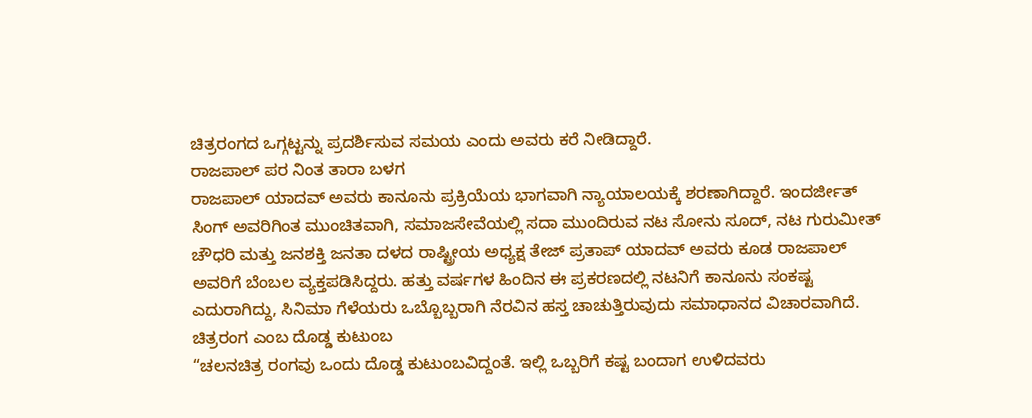ಚಿತ್ರರಂಗದ ಒಗ್ಗಟ್ಟನ್ನು ಪ್ರದರ್ಶಿಸುವ ಸಮಯ ಎಂದು ಅವರು ಕರೆ ನೀಡಿದ್ದಾರೆ.
ರಾಜಪಾಲ್ ಪರ ನಿಂತ ತಾರಾ ಬಳಗ
ರಾಜಪಾಲ್ ಯಾದವ್ ಅವರು ಕಾನೂನು ಪ್ರಕ್ರಿಯೆಯ ಭಾಗವಾಗಿ ನ್ಯಾಯಾಲಯಕ್ಕೆ ಶರಣಾಗಿದ್ದಾರೆ. ಇಂದರ್ಜೀತ್ ಸಿಂಗ್ ಅವರಿಗಿಂತ ಮುಂಚಿತವಾಗಿ, ಸಮಾಜಸೇವೆಯಲ್ಲಿ ಸದಾ ಮುಂದಿರುವ ನಟ ಸೋನು ಸೂದ್, ನಟ ಗುರುಮೀತ್ ಚೌಧರಿ ಮತ್ತು ಜನಶಕ್ತಿ ಜನತಾ ದಳದ ರಾಷ್ಟ್ರೀಯ ಅಧ್ಯಕ್ಷ ತೇಜ್ ಪ್ರತಾಪ್ ಯಾದವ್ ಅವರು ಕೂಡ ರಾಜಪಾಲ್ ಅವರಿಗೆ ಬೆಂಬಲ ವ್ಯಕ್ತಪಡಿಸಿದ್ದರು. ಹತ್ತು ವರ್ಷಗಳ ಹಿಂದಿನ ಈ ಪ್ರಕರಣದಲ್ಲಿ ನಟನಿಗೆ ಕಾನೂನು ಸಂಕಷ್ಟ ಎದುರಾಗಿದ್ದು, ಸಿನಿಮಾ ಗೆಳೆಯರು ಒಬ್ಬೊಬ್ಬರಾಗಿ ನೆರವಿನ ಹಸ್ತ ಚಾಚುತ್ತಿರುವುದು ಸಮಾಧಾನದ ವಿಚಾರವಾಗಿದೆ.
ಚಿತ್ರರಂಗ ಎಂಬ ದೊಡ್ಡ ಕುಟುಂಬ
“ಚಲನಚಿತ್ರ ರಂಗವು ಒಂದು ದೊಡ್ಡ ಕುಟುಂಬವಿದ್ದಂತೆ. ಇಲ್ಲಿ ಒಬ್ಬರಿಗೆ ಕಷ್ಟ ಬಂದಾಗ ಉಳಿದವರು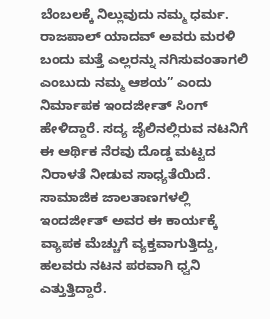ಬೆಂಬಲಕ್ಕೆ ನಿಲ್ಲುವುದು ನಮ್ಮ ಧರ್ಮ. ರಾಜಪಾಲ್ ಯಾದವ್ ಅವರು ಮರಳಿ ಬಂದು ಮತ್ತೆ ಎಲ್ಲರನ್ನು ನಗಿಸುವಂತಾಗಲಿ ಎಂಬುದು ನಮ್ಮ ಆಶಯ” ಎಂದು ನಿರ್ಮಾಪಕ ಇಂದರ್ಜೀತ್ ಸಿಂಗ್ ಹೇಳಿದ್ದಾರೆ. ಸದ್ಯ ಜೈಲಿನಲ್ಲಿರುವ ನಟನಿಗೆ ಈ ಆರ್ಥಿಕ ನೆರವು ದೊಡ್ಡ ಮಟ್ಟದ ನಿರಾಳತೆ ನೀಡುವ ಸಾಧ್ಯತೆಯಿದೆ. ಸಾಮಾಜಿಕ ಜಾಲತಾಣಗಳಲ್ಲಿ ಇಂದರ್ಜೀತ್ ಅವರ ಈ ಕಾರ್ಯಕ್ಕೆ ವ್ಯಾಪಕ ಮೆಚ್ಚುಗೆ ವ್ಯಕ್ತವಾಗುತ್ತಿದ್ದು, ಹಲವರು ನಟನ ಪರವಾಗಿ ಧ್ವನಿ ಎತ್ತುತ್ತಿದ್ದಾರೆ.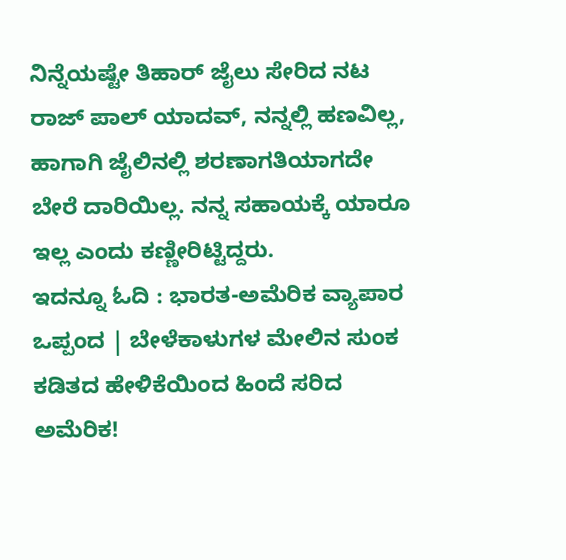ನಿನ್ನೆಯಷ್ಟೇ ತಿಹಾರ್ ಜೈಲು ಸೇರಿದ ನಟ ರಾಜ್ ಪಾಲ್ ಯಾದವ್, ನನ್ನಲ್ಲಿ ಹಣವಿಲ್ಲ, ಹಾಗಾಗಿ ಜೈಲಿನಲ್ಲಿ ಶರಣಾಗತಿಯಾಗದೇ ಬೇರೆ ದಾರಿಯಿಲ್ಲ. ನನ್ನ ಸಹಾಯಕ್ಕೆ ಯಾರೂ ಇಲ್ಲ ಎಂದು ಕಣ್ಣೀರಿಟ್ಟಿದ್ದರು.
ಇದನ್ನೂ ಓದಿ : ಭಾರತ-ಅಮೆರಿಕ ವ್ಯಾಪಾರ ಒಪ್ಪಂದ | ಬೇಳೆಕಾಳುಗಳ ಮೇಲಿನ ಸುಂಕ ಕಡಿತದ ಹೇಳಿಕೆಯಿಂದ ಹಿಂದೆ ಸರಿದ ಅಮೆರಿಕ!